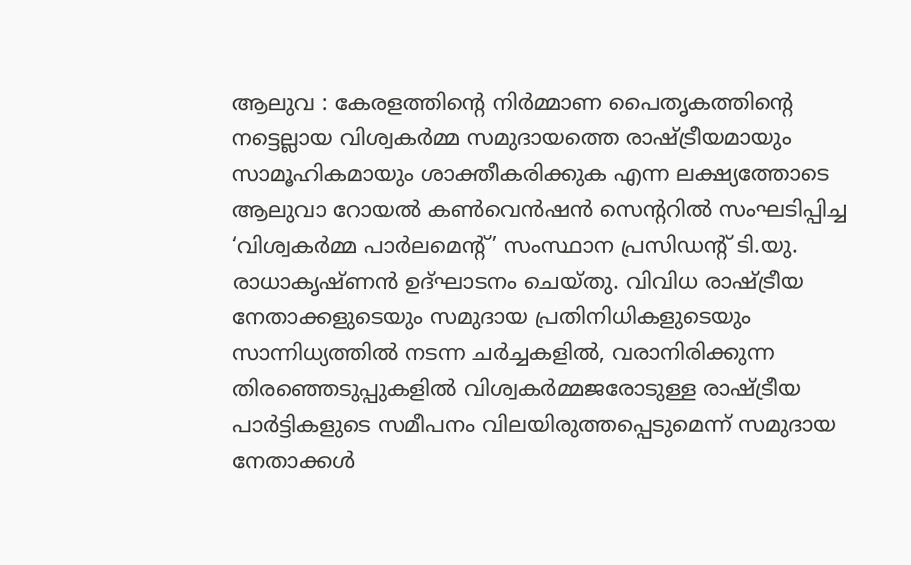ആലുവ : കേരളത്തിന്റെ നിർമ്മാണ പൈതൃകത്തിന്റെ നട്ടെല്ലായ വിശ്വകർമ്മ സമുദായത്തെ രാഷ്ട്രീയമായും സാമൂഹികമായും ശാക്തീകരിക്കുക എന്ന ലക്ഷ്യത്തോടെ ആലുവാ റോയൽ കൺവെൻഷൻ സെന്ററിൽ സംഘടിപ്പിച്ച ‘വിശ്വകർമ്മ പാർലമെന്റ്’ സംസ്ഥാന പ്രസിഡന്റ് ടി.യു. രാധാകൃഷ്ണൻ ഉദ്ഘാടനം ചെയ്തു. വിവിധ രാഷ്ട്രീയ നേതാക്കളുടെയും സമുദായ പ്രതിനിധികളുടെയും സാന്നിധ്യത്തിൽ നടന്ന ചർച്ചകളിൽ, വരാനിരിക്കുന്ന തിരഞ്ഞെടുപ്പുകളിൽ വിശ്വകർമ്മജരോടുള്ള രാഷ്ട്രീയ പാർട്ടികളുടെ സമീപനം വിലയിരുത്തപ്പെടുമെന്ന് സമുദായ നേതാക്കൾ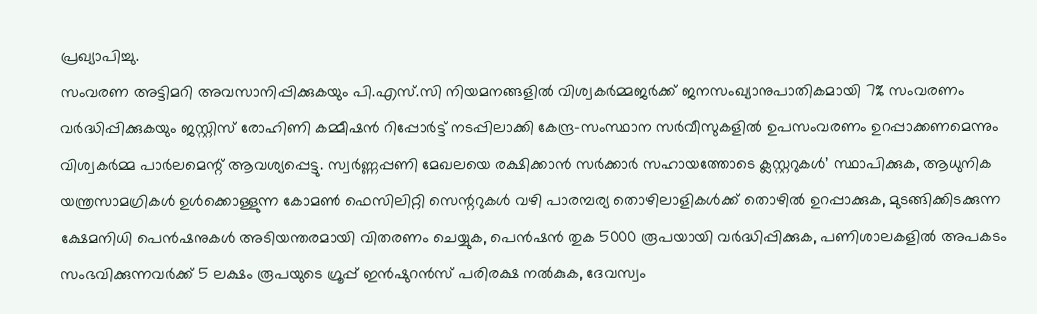പ്രഖ്യാപിച്ചു.
സംവരണ അട്ടിമറി അവസാനിപ്പിക്കുകയും പി.എസ്.സി നിയമനങ്ങളിൽ വിശ്വകർമ്മജർക്ക് ജനസംഖ്യാനുപാതികമായി 7% സംവരണം വർദ്ധിപ്പിക്കുകയും ജസ്റ്റിസ് രോഹിണി കമ്മീഷൻ റിപ്പോർട്ട് നടപ്പിലാക്കി കേന്ദ്ര-സംസ്ഥാന സർവീസുകളിൽ ഉപസംവരണം ഉറപ്പാക്കണമെന്നും വിശ്വകർമ്മ പാർലമെന്റ് ആവശ്യപ്പെട്ടു. സ്വർണ്ണപ്പണി മേഖലയെ രക്ഷിക്കാൻ സർക്കാർ സഹായത്തോടെ ക്ലസ്റ്ററുകൾ’ സ്ഥാപിക്കുക, ആധുനിക യന്ത്രസാമഗ്രികൾ ഉൾക്കൊള്ളുന്ന കോമൺ ഫെസിലിറ്റി സെന്ററുകൾ വഴി പാരമ്പര്യ തൊഴിലാളികൾക്ക് തൊഴിൽ ഉറപ്പാക്കുക, മുടങ്ങിക്കിടക്കുന്ന ക്ഷേമനിധി പെൻഷനുകൾ അടിയന്തരമായി വിതരണം ചെയ്യുക, പെൻഷൻ തുക 5000 രൂപയായി വർദ്ധിപ്പിക്കുക, പണിശാലകളിൽ അപകടം സംഭവിക്കുന്നവർക്ക് 5 ലക്ഷം രൂപയുടെ ഗ്രൂപ്പ് ഇൻഷുറൻസ് പരിരക്ഷ നൽകുക, ദേവസ്വം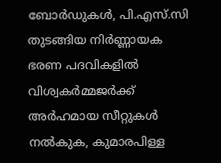ബോർഡുകൾ, പി.എസ്.സി തുടങ്ങിയ നിർണ്ണായക ഭരണ പദവികളിൽ വിശ്വകർമ്മജർക്ക് അർഹമായ സീറ്റുകൾ നൽകുക, കുമാരപിള്ള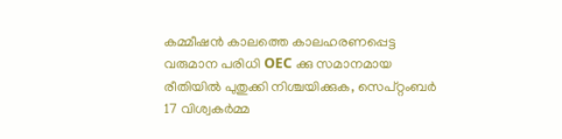കമ്മീഷൻ കാലത്തെ കാലഹരണപ്പെട്ട വരുമാന പരിധി OEC ക്കു സമാനമായ രീതിയിൽ പുതുക്കി നിശ്ചയിക്കുക, സെപ്റ്റംബർ 17 വിശ്വകർമ്മ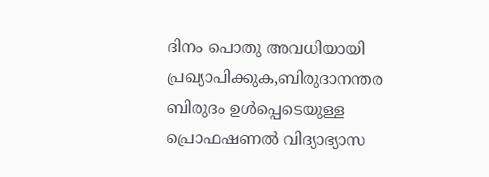ദിനം പൊതു അവധിയായി പ്രഖ്യാപിക്കുക,ബിരുദാനന്തര ബിരുദം ഉൾപ്പെടെയുള്ള പ്രൊഫഷണൽ വിദ്യാഭ്യാസ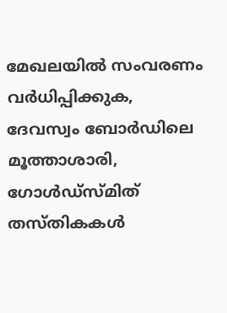മേഖലയിൽ സംവരണം വർധിപ്പിക്കുക, ദേവസ്വം ബോർഡിലെ മൂത്താശാരി, ഗോൾഡ്സ്മിത് തസ്തികകൾ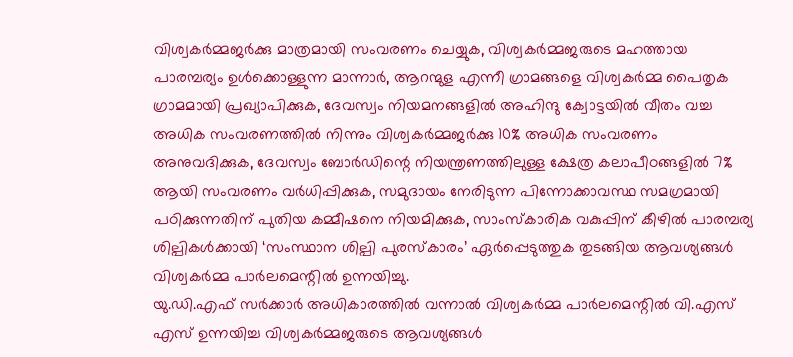വിശ്വകർമ്മജർക്കു മാത്രമായി സംവരണം ചെയ്യുക, വിശ്വകർമ്മജരുടെ മഹത്തായ പാരമ്പര്യം ഉൾക്കൊള്ളുന്ന മാന്നാർ, ആറന്മുള എന്നീ ഗ്രാമങ്ങളെ വിശ്വകർമ്മ പൈതൃക ഗ്രാമമായി പ്രഖ്യാപിക്കുക, ദേവസ്വം നിയമനങ്ങളിൽ അഹിന്ദു ക്വോട്ടയിൽ വീതം വച്ച അധിക സംവരണത്തിൽ നിന്നും വിശ്വകർമ്മജർക്കു 10% അധിക സംവരണം അനുവദിക്കുക, ദേവസ്വം ബോർഡിന്റെ നിയന്ത്രണത്തിലുള്ള ക്ഷേത്ര കലാപീഠങ്ങളിൽ 7% ആയി സംവരണം വർധിപ്പിക്കുക, സമുദായം നേരിടുന്ന പിന്നോക്കാവസ്ഥ സമഗ്രമായി പഠിക്കുന്നതിന് പുതിയ കമ്മീഷനെ നിയമിക്കുക, സാംസ്കാരിക വകുപ്പിന് കീഴിൽ പാരമ്പര്യ ശില്പികൾക്കായി ‘സംസ്ഥാന ശില്പി പുരസ്കാരം’ ഏർപ്പെടുത്തുക തുടങ്ങിയ ആവശ്യങ്ങൾ വിശ്വകർമ്മ പാർലമെന്റിൽ ഉന്നയിച്ചു.
യു.ഡി.എഫ് സർക്കാർ അധികാരത്തിൽ വന്നാൽ വിശ്വകർമ്മ പാർലമെന്റിൽ വി.എസ് എസ് ഉന്നയിച്ച വിശ്വകർമ്മജരുടെ ആവശ്യങ്ങൾ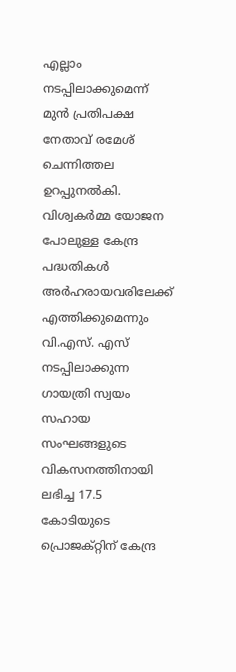എല്ലാം നടപ്പിലാക്കുമെന്ന് മുൻ പ്രതിപക്ഷ നേതാവ് രമേശ് ചെന്നിത്തല ഉറപ്പുനൽകി. വിശ്വകർമ്മ യോജന പോലുള്ള കേന്ദ്ര പദ്ധതികൾ അർഹരായവരിലേക്ക് എത്തിക്കുമെന്നും വി.എസ്. എസ് നടപ്പിലാക്കുന്ന ഗായത്രി സ്വയം സഹായ സംഘങ്ങളുടെ വികസനത്തിനായി ലഭിച്ച 17.5 കോടിയുടെ പ്രൊജക്റ്റിന് കേന്ദ്ര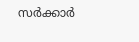സർക്കാർ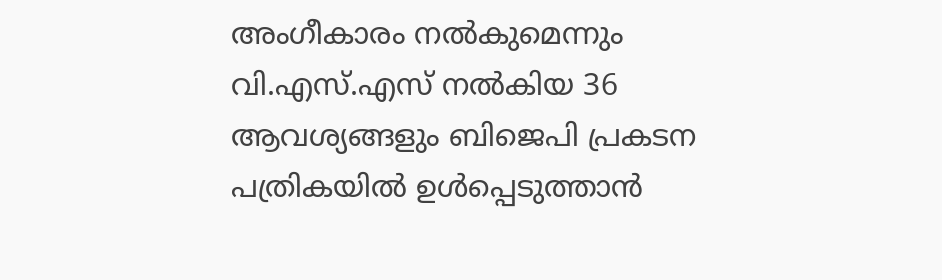അംഗീകാരം നൽകുമെന്നും വി.എസ്.എസ് നൽകിയ 36 ആവശ്യങ്ങളും ബിജെപി പ്രകടന പത്രികയിൽ ഉൾപ്പെടുത്താൻ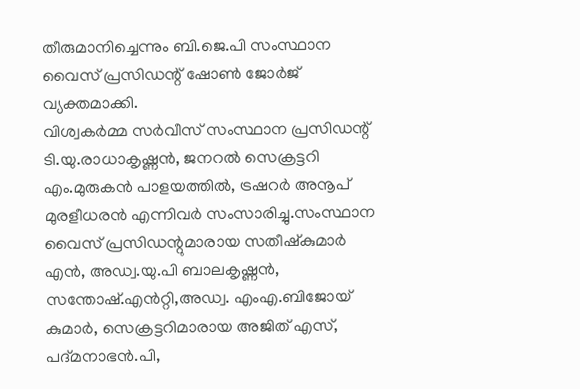തീരുമാനിച്ചെന്നും ബി.ജെ.പി സംസ്ഥാന വൈസ് പ്രസിഡന്റ് ഷോൺ ജോർജ് വ്യക്തമാക്കി.
വിശ്വകർമ്മ സർവീസ് സംസ്ഥാന പ്രസിഡന്റ് ടി.യു.രാധാകൃഷ്ണൻ, ജനറൽ സെക്രട്ടറി എം.മുരുകൻ പാളയത്തിൽ, ട്രഷറർ അനൂപ് മുരളീധരൻ എന്നിവർ സംസാരിച്ചു.സംസ്ഥാന വൈസ് പ്രസിഡന്റുമാരായ സതീഷ്കുമാർ എൻ, അഡ്വ.യു.പി ബാലകൃഷ്ണൻ, സന്തോഷ്.എൻറ്റി,അഡ്വ. എംഎ.ബിജോയ് കുമാർ, സെക്രട്ടറിമാരായ അജിത് എസ്, പദ്മനാഭൻ.പി,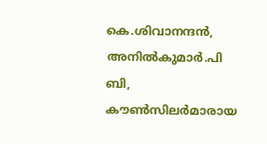കെ.ശിവാനന്ദൻ, അനിൽകുമാർ.പി ബി, കൗൺസിലർമാരായ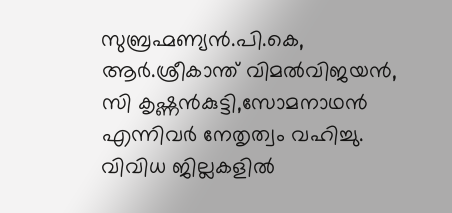സുബ്രഹ്മണ്യൻ.പി.കെ, ആർ.ശ്രീകാന്ത് വിമൽവിജയൻ, സി കൃഷ്ണൻകുട്ടി,സോമനാഥൻ എന്നിവർ നേതൃത്വം വഹിച്ചു. വിവിധ ജില്ലകളിൽ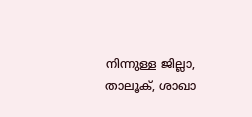നിന്നുള്ള ജില്ലാ, താലൂക്, ശാഖാ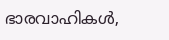ഭാരവാഹികൾ,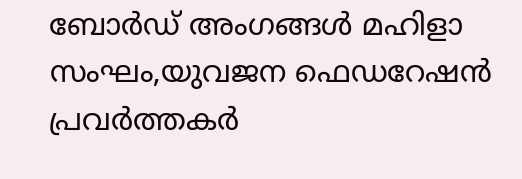ബോർഡ് അംഗങ്ങൾ മഹിളാ സംഘം,യുവജന ഫെഡറേഷൻ പ്രവർത്തകർ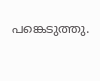പങ്കെടുത്തു.